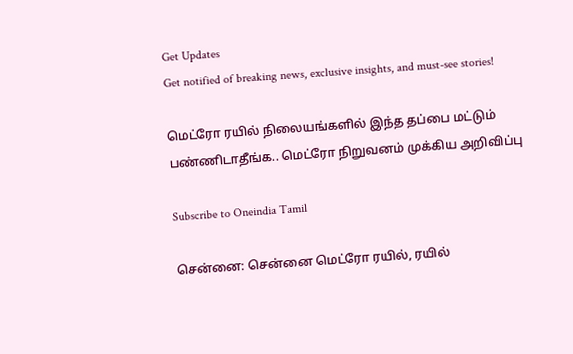Get Updates
Get notified of breaking news, exclusive insights, and must-see stories!

மெட்ரோ ரயில் நிலையங்களில் இந்த தப்பை மட்டும் பண்ணிடாதீங்க.. மெட்ரோ நிறுவனம் முக்கிய அறிவிப்பு

Subscribe to Oneindia Tamil

சென்னை: சென்னை மெட்ரோ ரயில், ரயில்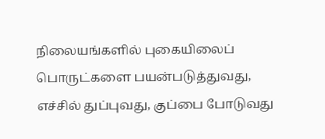நிலையங்களில் புகையிலைப் பொருட்களை பயன்படுத்துவது, எச்சில் துப்புவது, குப்பை போடுவது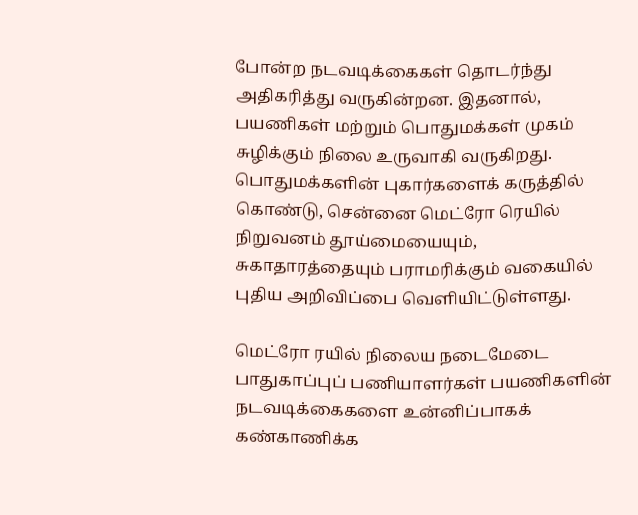போன்ற நடவடிக்கைகள் தொடர்ந்து அதிகரித்து வருகின்றன. இதனால், பயணிகள் மற்றும் பொதுமக்கள் முகம் சுழிக்கும் நிலை உருவாகி வருகிறது. பொதுமக்களின் புகார்களைக் கருத்தில் கொண்டு, சென்னை மெட்ரோ ரெயில் நிறுவனம் தூய்மையையும், சுகாதாரத்தையும் பராமரிக்கும் வகையில் புதிய அறிவிப்பை வெளியிட்டுள்ளது.

மெட்ரோ ரயில் நிலைய நடைமேடை பாதுகாப்புப் பணியாளர்கள் பயணிகளின் நடவடிக்கைகளை உன்னிப்பாகக் கண்காணிக்க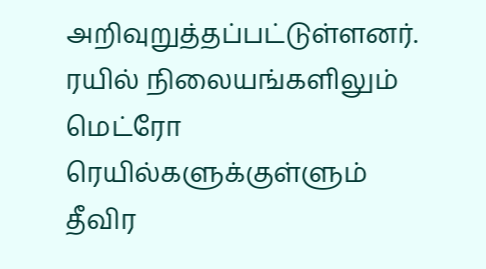அறிவுறுத்தப்பட்டுள்ளனர். ரயில் நிலையங்களிலும் மெட்ரோ ரெயில்களுக்குள்ளும் தீவிர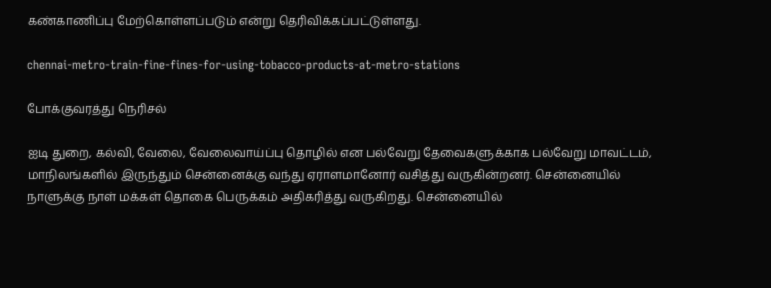கண்காணிப்பு மேற்கொள்ளப்படும் என்று தெரிவிக்கப்பட்டுள்ளது.

chennai-metro-train-fine-fines-for-using-tobacco-products-at-metro-stations

போக்குவரத்து நெரிசல்

ஐடி துறை, கல்வி, வேலை, வேலைவாய்ப்பு தொழில் என பல்வேறு தேவைகளுக்காக பல்வேறு மாவட்டம், மாநிலங்களில் இருந்தும் சென்னைக்கு வந்து ஏராளமானோர் வசித்து வருகின்றனர். சென்னையில் நாளுக்கு நாள் மக்கள் தொகை பெருக்கம் அதிகரித்து வருகிறது. சென்னையில்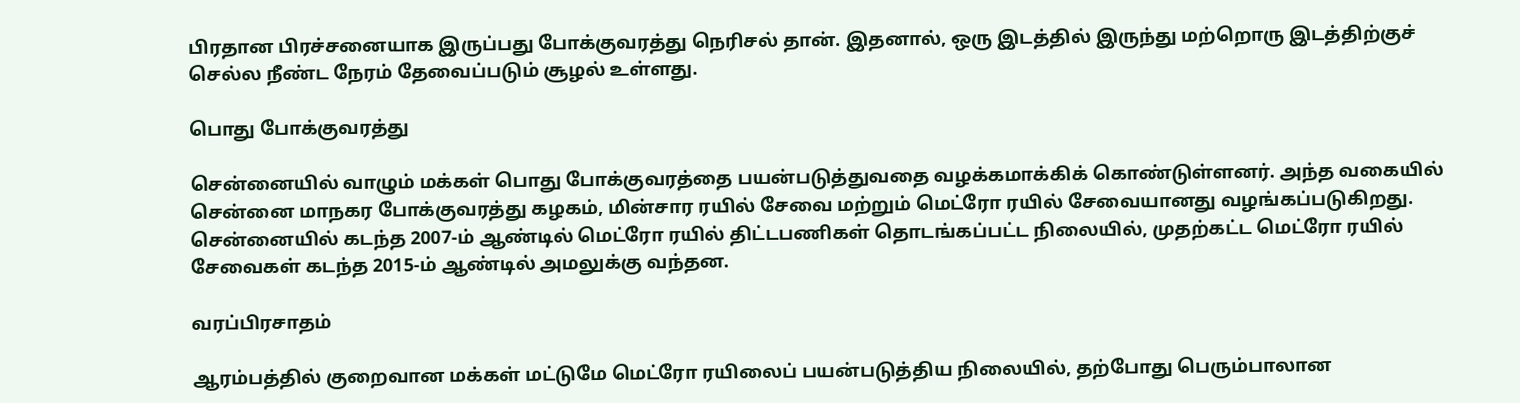பிரதான பிரச்சனையாக இருப்பது போக்குவரத்து நெரிசல் தான். இதனால், ஒரு இடத்தில் இருந்து மற்றொரு இடத்திற்குச் செல்ல நீண்ட நேரம் தேவைப்படும் சூழல் உள்ளது.

பொது போக்குவரத்து

சென்னையில் வாழும் மக்கள் பொது போக்குவரத்தை பயன்படுத்துவதை வழக்கமாக்கிக் கொண்டுள்ளனர். அந்த வகையில் சென்னை மாநகர போக்குவரத்து கழகம், மின்சார ரயில் சேவை மற்றும் மெட்ரோ ரயில் சேவையானது வழங்கப்படுகிறது. சென்னையில் கடந்த 2007-ம் ஆண்டில் மெட்ரோ ரயில் திட்டபணிகள் தொடங்கப்பட்ட நிலையில், முதற்கட்ட மெட்ரோ ரயில் சேவைகள் கடந்த 2015-ம் ஆண்டில் அமலுக்கு வந்தன.

வரப்பிரசாதம்

ஆரம்பத்தில் குறைவான மக்கள் மட்டுமே மெட்ரோ ரயிலைப் பயன்படுத்திய நிலையில், தற்போது பெரும்பாலான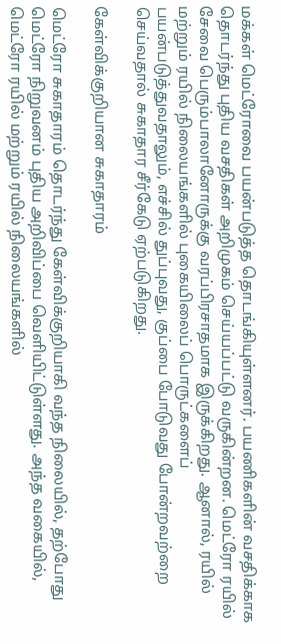மக்கள் மெட்ரோவை பயன்படுத்த தொடங்கியுள்ளனர். பயணிகளின் வசதிக்காக தொடர்ந்து புதிய வசதிகள் அறிமுகம் செய்யப்பட்டு வருகின்றன. மெட்ரோ ரயில் சேவை பெரும்பாலானோருக்கு வரப்பிரசாதமாக இருக்கிறது. ஆனால், ரயில் மற்றும் ரயில் நிலையங்களில் புகையிலைப் பொருட்களைப் பயன்படுத்துவதாலும், எச்சில் துப்புவது, குப்பை போடுவது போன்றவற்றை செய்வதால் சுகாதார சீர்கேடு ஏற்படுகிறது.

கேள்விக்குறியான சுகாதாரம்

மெட்ரோ சுகாதாரம் தொடர்ந்து கேள்விக்குறியாகி வந்த நிலையில், தற்போது மெட்ரோ நிறுவனம் புதிய அறிவிப்பை வெளியிட்டுள்ளது. அந்த வகையில், மெட்ரோ ரயில் மற்றும் ரயில் நிலையங்களில்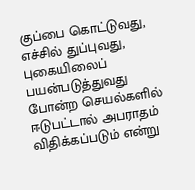குப்பை கொட்டுவது, எச்சில் துப்புவது, புகையிலைப் பயன்படுத்துவது போன்ற செயல்களில் ஈடுபட்டால் அபராதம் விதிக்கப்படும் என்று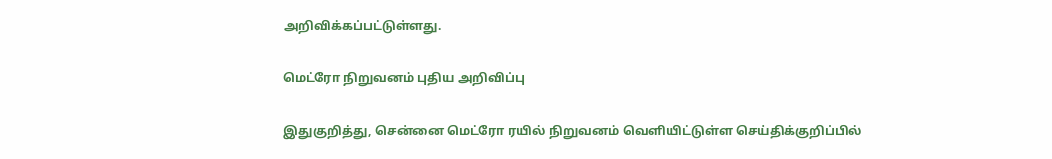அறிவிக்கப்பட்டுள்ளது.

மெட்ரோ நிறுவனம் புதிய அறிவிப்பு

இதுகுறித்து, சென்னை மெட்ரோ ரயில் நிறுவனம் வெளியிட்டுள்ள செய்திக்குறிப்பில்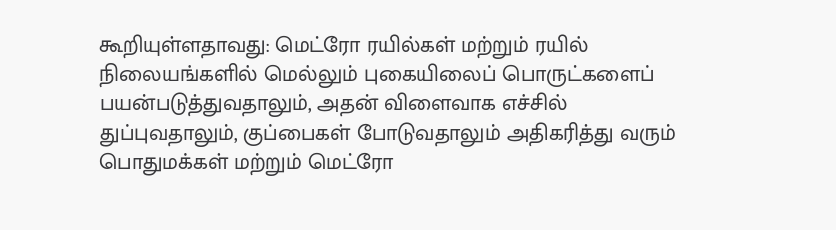கூறியுள்ளதாவது: மெட்ரோ ரயில்கள் மற்றும் ரயில் நிலையங்களில் மெல்லும் புகையிலைப் பொருட்களைப் பயன்படுத்துவதாலும், அதன் விளைவாக எச்சில் துப்புவதாலும், குப்பைகள் போடுவதாலும் அதிகரித்து வரும் பொதுமக்கள் மற்றும் மெட்ரோ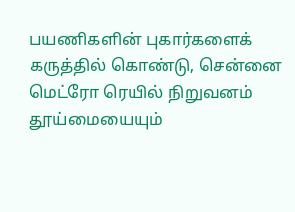பயணிகளின் புகார்களைக் கருத்தில் கொண்டு, சென்னை மெட்ரோ ரெயில் நிறுவனம் தூய்மையையும்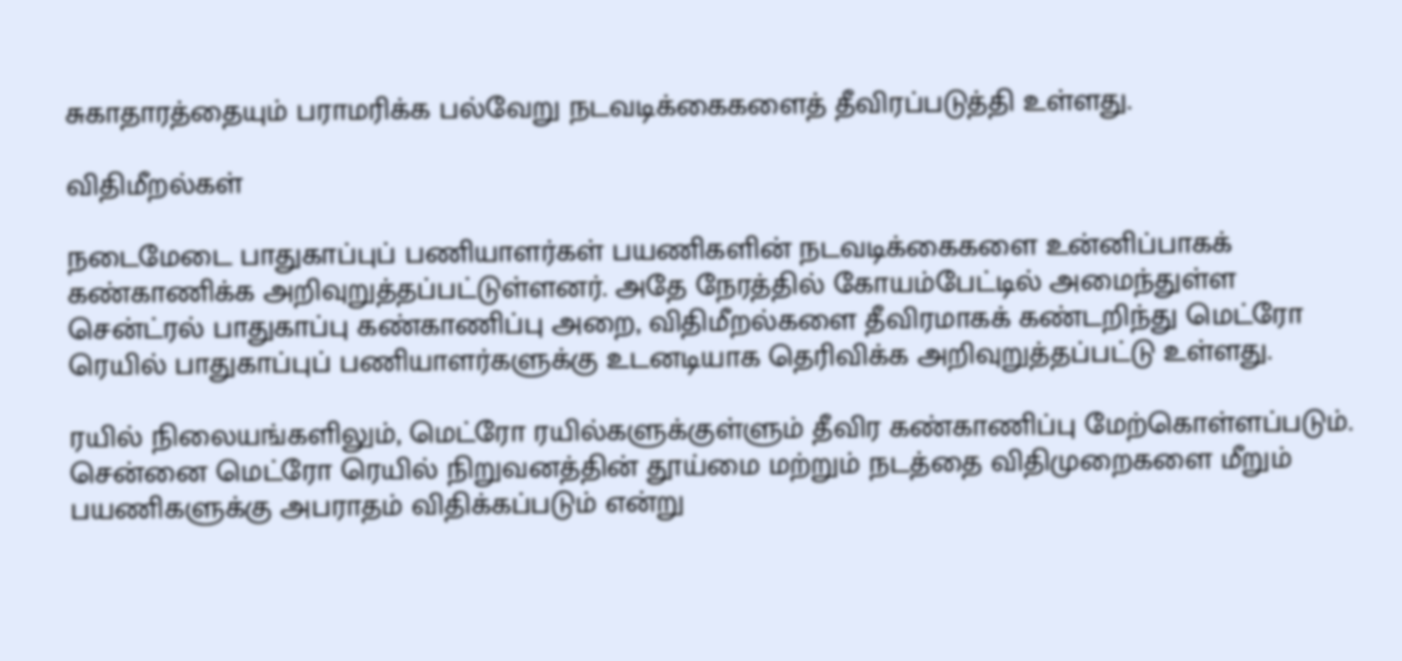சுகாதாரத்தையும் பராமரிக்க பல்வேறு நடவடிக்கைகளைத் தீவிரப்படுத்தி உள்ளது.

விதிமீறல்கள்

நடைமேடை பாதுகாப்புப் பணியாளர்கள் பயணிகளின் நடவடிக்கைகளை உன்னிப்பாகக் கண்காணிக்க அறிவுறுத்தப்பட்டுள்ளனர். அதே நேரத்தில் கோயம்பேட்டில் அமைந்துள்ள சென்ட்ரல் பாதுகாப்பு கண்காணிப்பு அறை, விதிமீறல்களை தீவிரமாகக் கண்டறிந்து மெட்ரோ ரெயில் பாதுகாப்புப் பணியாளர்களுக்கு உடனடியாக தெரிவிக்க அறிவுறுத்தப்பட்டு உள்ளது.

ரயில் நிலையங்களிலும், மெட்ரோ ரயில்களுக்குள்ளும் தீவிர கண்காணிப்பு மேற்கொள்ளப்படும். சென்னை மெட்ரோ ரெயில் நிறுவனத்தின் தூய்மை மற்றும் நடத்தை விதிமுறைகளை மீறும் பயணிகளுக்கு அபராதம் விதிக்கப்படும் என்று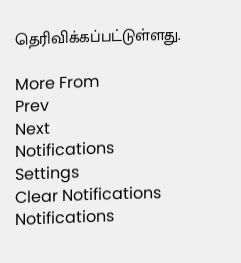தெரிவிக்கப்பட்டுள்ளது.

More From
Prev
Next
Notifications
Settings
Clear Notifications
Notifications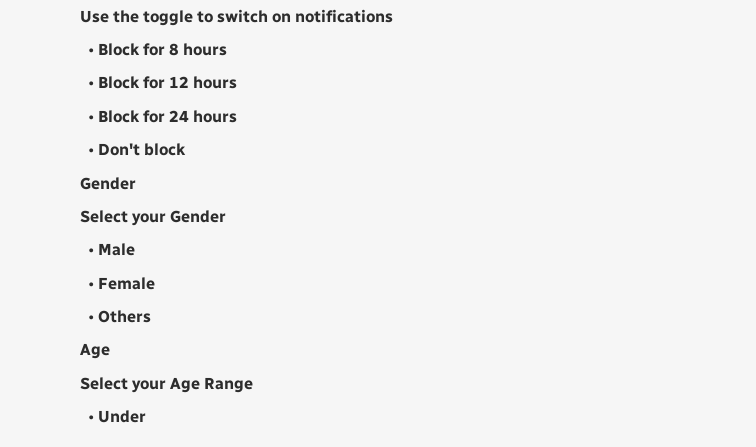Use the toggle to switch on notifications
  • Block for 8 hours
  • Block for 12 hours
  • Block for 24 hours
  • Don't block
Gender
Select your Gender
  • Male
  • Female
  • Others
Age
Select your Age Range
  • Under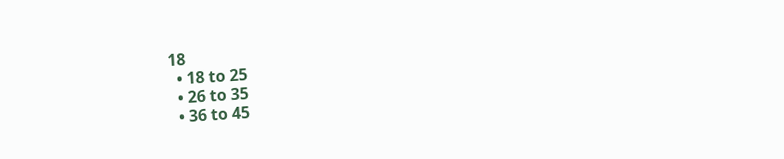18
  • 18 to 25
  • 26 to 35
  • 36 to 45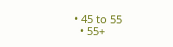• 45 to 55
  • 55+